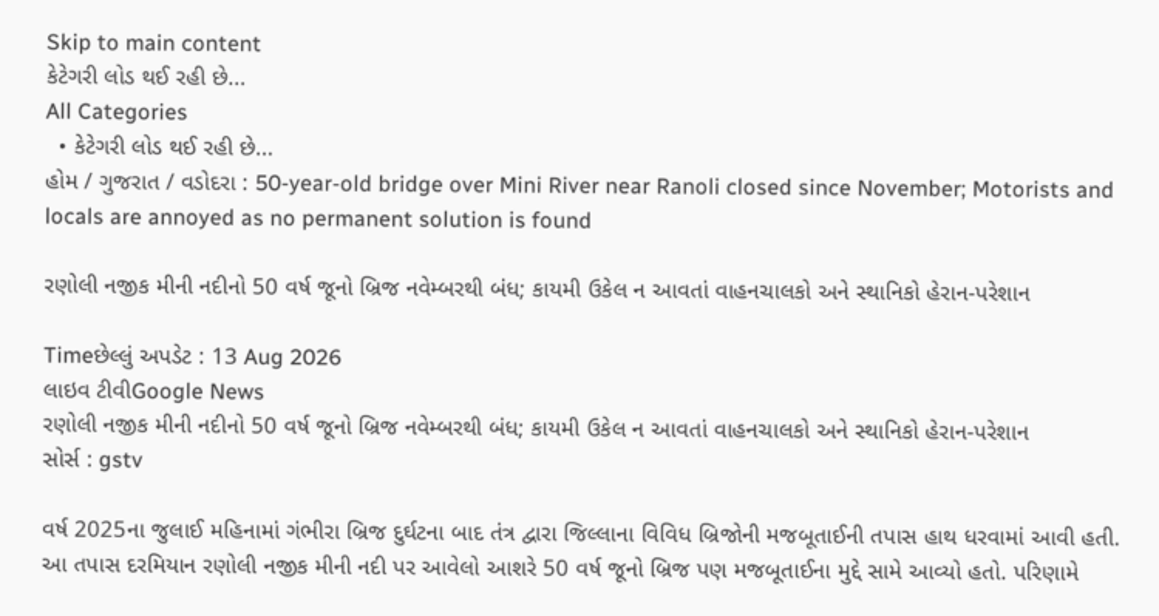Skip to main content
કેટેગરી લોડ થઈ રહી છે...
All Categories
  • કેટેગરી લોડ થઈ રહી છે...
હોમ / ગુજરાત / વડોદરા : 50-year-old bridge over Mini River near Ranoli closed since November; Motorists and locals are annoyed as no permanent solution is found

રણોલી નજીક મીની નદીનો 50 વર્ષ જૂનો બ્રિજ નવેમ્બરથી બંધ; કાયમી ઉકેલ ન આવતાં વાહનચાલકો અને સ્થાનિકો હેરાન-પરેશાન

Timeછેલ્લું અપડેટ : 13 Aug 2026
લાઇવ ટીવીGoogle News
રણોલી નજીક મીની નદીનો 50 વર્ષ જૂનો બ્રિજ નવેમ્બરથી બંધ; કાયમી ઉકેલ ન આવતાં વાહનચાલકો અને સ્થાનિકો હેરાન-પરેશાન
સોર્સ : gstv

વર્ષ 2025ના જુલાઈ મહિનામાં ગંભીરા બ્રિજ દુર્ઘટના બાદ તંત્ર દ્વારા જિલ્લાના વિવિધ બ્રિજોની મજબૂતાઈની તપાસ હાથ ધરવામાં આવી હતી. આ તપાસ દરમિયાન રણોલી નજીક મીની નદી પર આવેલો આશરે 50 વર્ષ જૂનો બ્રિજ પણ મજબૂતાઈના મુદ્દે સામે આવ્યો હતો. પરિણામે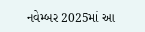નવેમ્બર 2025માં આ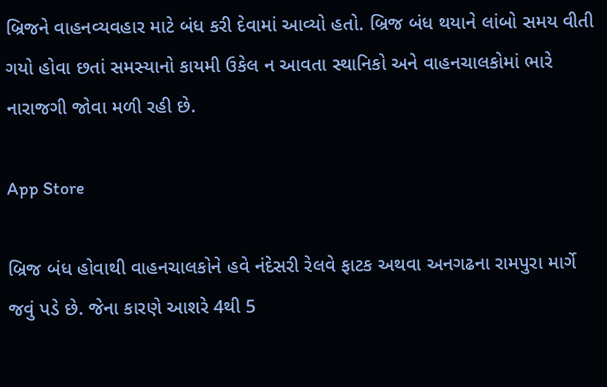બ્રિજને વાહનવ્યવહાર માટે બંધ કરી દેવામાં આવ્યો હતો. બ્રિજ બંધ થયાને લાંબો સમય વીતી ગયો હોવા છતાં સમસ્યાનો કાયમી ઉકેલ ન આવતા સ્થાનિકો અને વાહનચાલકોમાં ભારે નારાજગી જોવા મળી રહી છે.

App Store

બ્રિજ બંધ હોવાથી વાહનચાલકોને હવે નંદેસરી રેલવે ફાટક અથવા અનગઢના રામપુરા માર્ગે જવું પડે છે. જેના કારણે આશરે 4થી 5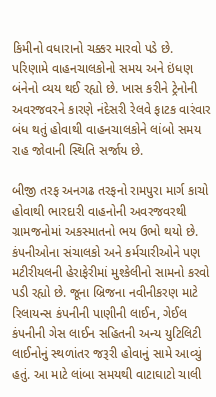કિમીનો વધારાનો ચક્કર મારવો પડે છે. પરિણામે વાહનચાલકોનો સમય અને ઇંધણ બંનેનો વ્યય થઈ રહ્યો છે. ખાસ કરીને ટ્રેનોની અવરજવરને કારણે નંદેસરી રેલવે ફાટક વારંવાર બંધ થતું હોવાથી વાહનચાલકોને લાંબો સમય રાહ જોવાની સ્થિતિ સર્જાય છે.

બીજી તરફ અનગઢ તરફનો રામપુરા માર્ગ કાચો હોવાથી ભારદારી વાહનોની અવરજવરથી ગ્રામજનોમાં અકસ્માતનો ભય ઉભો થયો છે. કંપનીઓના સંચાલકો અને કર્મચારીઓને પણ મટીરીયલની હેરાફેરીમાં મુશ્કેલીનો સામનો કરવો પડી રહ્યો છે. જૂના બ્રિજના નવીનીકરણ માટે રિલાયન્સ કંપનીની પાણીની લાઈન, ગેઈલ કંપનીની ગેસ લાઈન સહિતની અન્ય યુટિલિટી લાઈનોનું સ્થળાંતર જરૂરી હોવાનું સામે આવ્યું હતું. આ માટે લાંબા સમયથી વાટાઘાટો ચાલી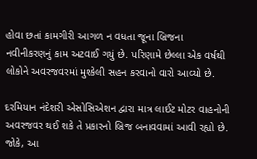હોવા છતાં કામગીરી આગળ ન વધતા જૂના બ્રિજના નવીનીકરણનું કામ અટવાઈ ગયું છે. પરિણામે છેલ્લા એક વર્ષથી લોકોને અવરજવરમાં મુશ્કેલી સહન કરવાનો વારો આવ્યો છે.

દરમિયાન નંદેશરી એસોસિએશન દ્વારા માત્ર લાઈટ મોટર વાહનોની અવરજવર થઈ શકે તે પ્રકારનો બ્રિજ બનાવવામાં આવી રહ્યો છે. જોકે, આ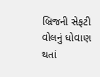બ્રિજની સેફટી વોલનું ધોવાણ થતાં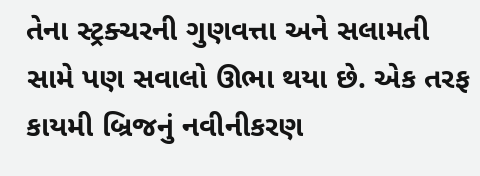તેના સ્ટ્રક્ચરની ગુણવત્તા અને સલામતી સામે પણ સવાલો ઊભા થયા છે. એક તરફ કાયમી બ્રિજનું નવીનીકરણ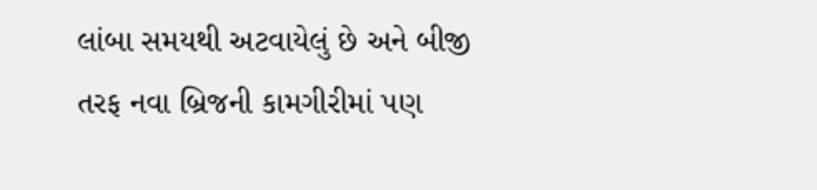લાંબા સમયથી અટવાયેલું છે અને બીજી તરફ નવા બ્રિજની કામગીરીમાં પણ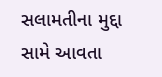સલામતીના મુદ્દા સામે આવતા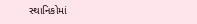સ્થાનિકોમાં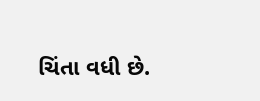ચિંતા વધી છે.